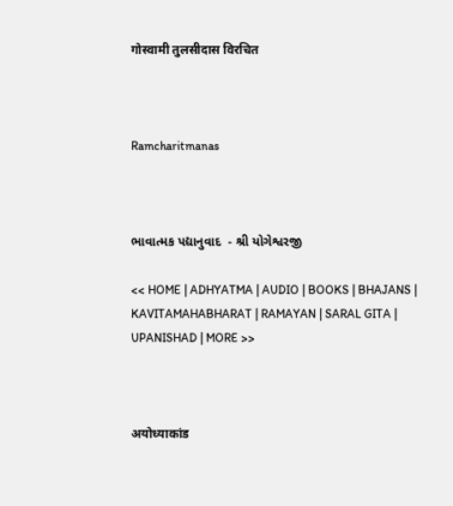गोस्वामी तुलसीदास विरचित



Ramcharitmanas



ભાવાત્મક પદ્યાનુવાદ  - શ્રી યોગેશ્વરજી

<< HOME | ADHYATMA | AUDIO | BOOKS | BHAJANS | KAVITAMAHABHARAT | RAMAYAN | SARAL GITA | UPANISHAD | MORE >>



अयोध्याकांड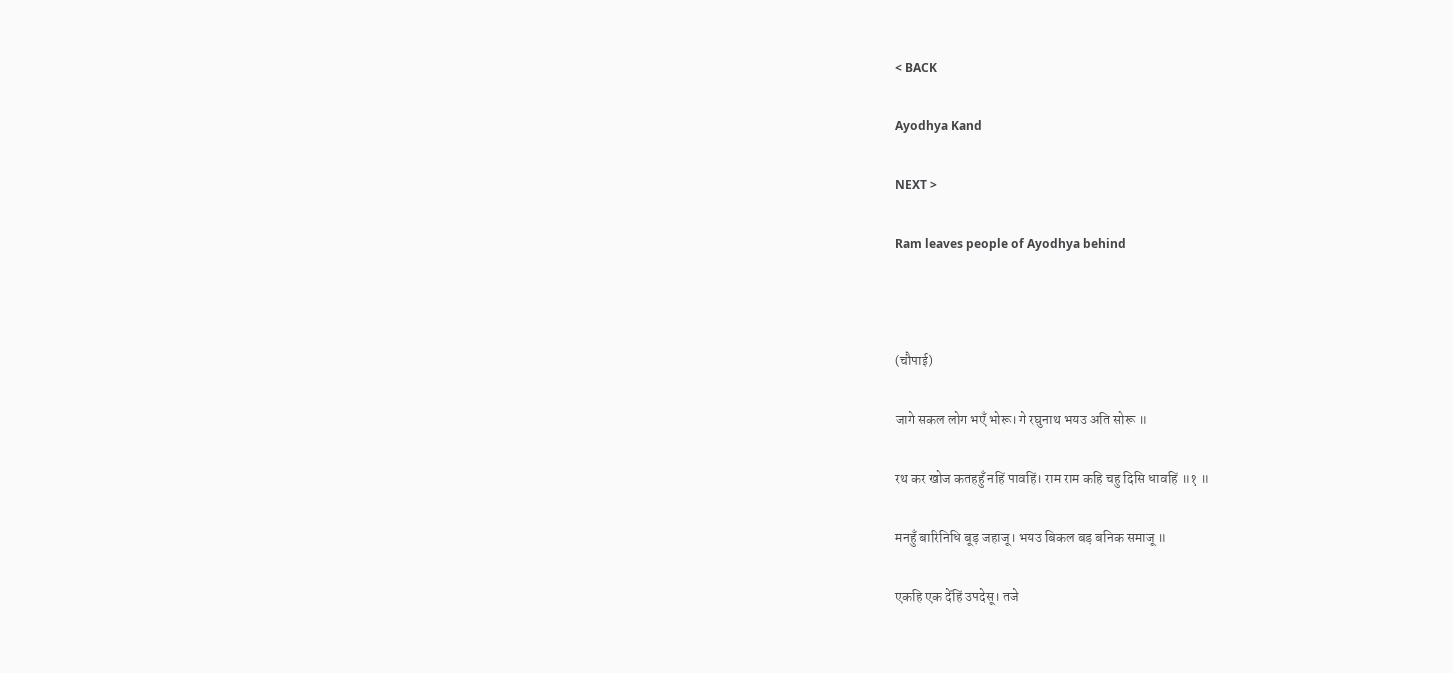< BACK

Ayodhya Kand

NEXT >

Ram leaves people of Ayodhya behind



(चौपाई)

जागे सकल लोग भएँ भोरू। गे रघुनाथ भयउ अति सोरू ॥

रथ कर खोज कतहहुँ नहिं पावहिं। राम राम कहि चहु दिसि धावहिं ॥१ ॥

मनहुँ बारिनिधि बूड़ जहाजू। भयउ बिकल बड़ बनिक समाजू ॥

एकहि एक देंहिं उपदेसू। तजे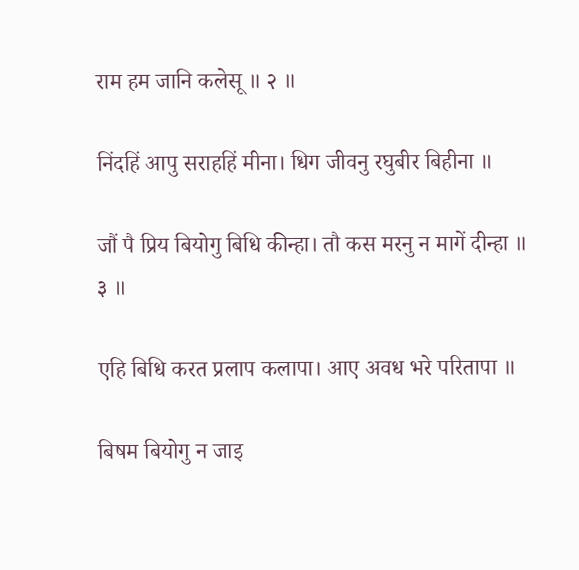राम हम जानि कलेसू ॥ २ ॥

निंदहिं आपु सराहहिं मीना। धिग जीवनु रघुबीर बिहीना ॥

जौं पै प्रिय बियोगु बिधि कीन्हा। तौ कस मरनु न मागें दीन्हा ॥ ३ ॥

एहि बिधि करत प्रलाप कलापा। आए अवध भरे परितापा ॥

बिषम बियोगु न जाइ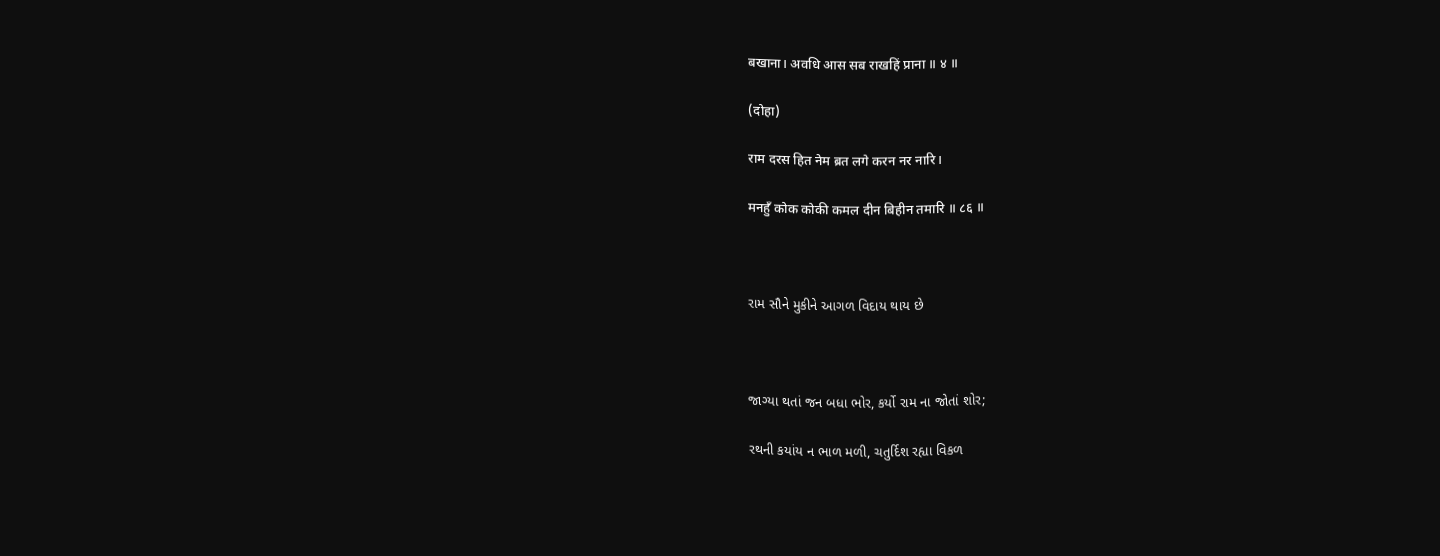बखाना। अवधि आस सब राखहिं प्राना ॥ ४ ॥

(दोहा)

राम दरस हित नेम ब्रत लगे करन नर नारि।

मनहुँ कोक कोकी कमल दीन बिहीन तमारि ॥ ८६ ॥



રામ સૌને મુકીને આગળ વિદાય થાય છે



જાગ્યા થતાં જન બધા ભોર, કર્યો રામ ના જોતાં શોર;

રથની કયાંય ન ભાળ મળી, ચતુર્દિશ રહ્યા વિકળ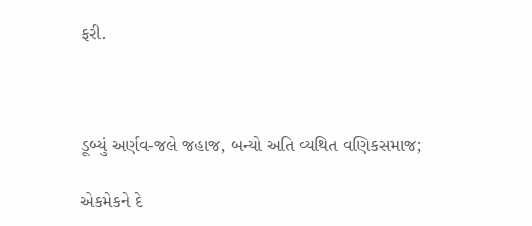ફરી.



ડૂબ્યું અર્ણવ-જલે જહાજ, બન્યો અતિ વ્યથિત વણિકસમાજ;

એકમેકને દે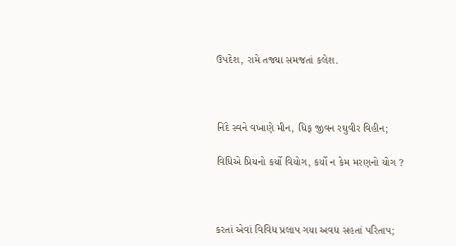ઉપદેશ, રામે તજ્યા સમજતાં કલેશ.



નિંદે સ્વને વખાણે મીન, ધિક્ જીવન રઘુવીર વિહીન;

વિધિએ પ્રિયનો કર્યો વિયોગ, કર્યો ન કેમ મરણનો યોગ ?



કરતાં એવાં વિવિધ પ્રલાપ ગયા અવધ સહતાં પરિતાપ;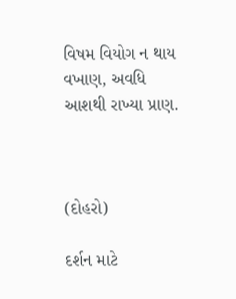વિષમ વિયોગ ન થાય વખાણ, અવધિ આશથી રાખ્યા પ્રાણ.



(દોહરો)

દર્શન માટે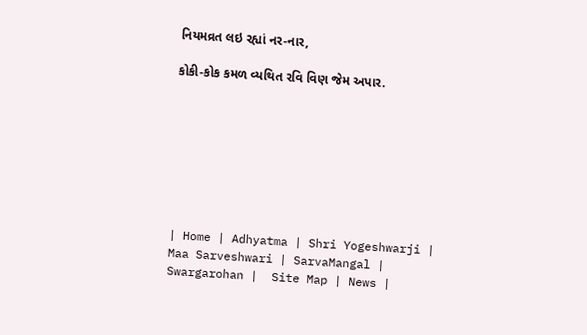નિયમવ્રત લઇ રહ્યાં નર-નાર,

કોકી-કોક કમળ વ્યથિત રવિ વિણ જેમ અપાર.








| Home | Adhyatma | Shri Yogeshwarji | Maa Sarveshwari | SarvaMangal | Swargarohan |  Site Map | News |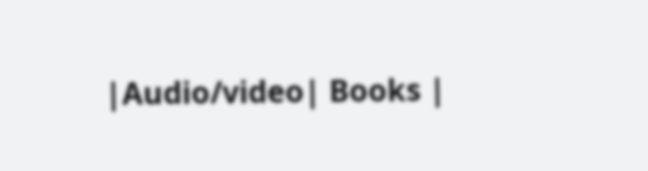|Audio/video| Books |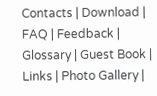Contacts | Download | FAQ | Feedback | Glossary | Guest Book | Links | Photo Gallery |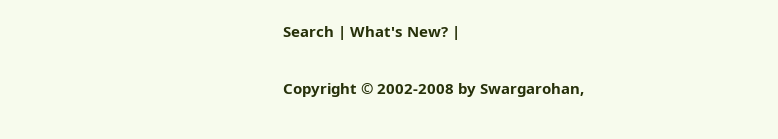Search | What's New? |

Copyright © 2002-2008 by Swargarohan,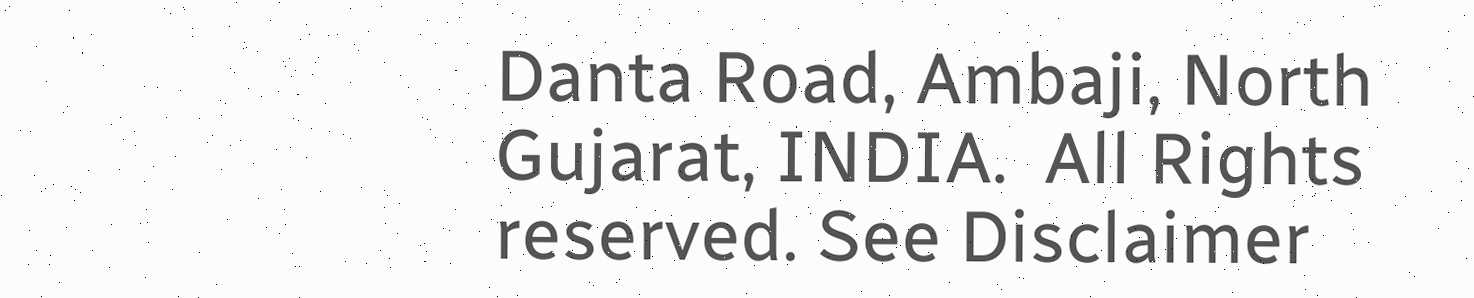Danta Road, Ambaji, North Gujarat, INDIA.  All Rights reserved. See Disclaimer